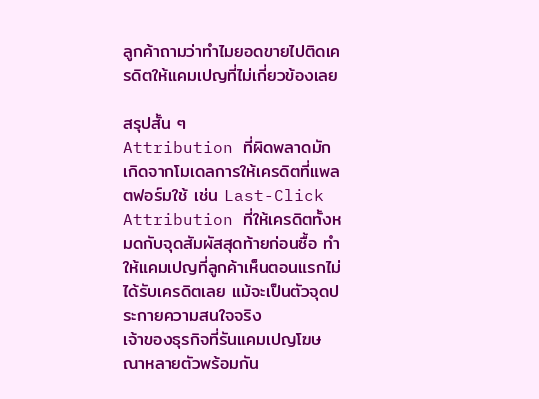ลูกค้าถามว่าทำไมยอดขายไปติดเครดิตให้แคมเปญที่ไม่เกี่ยวข้องเลย

สรุปสั้น ๆ
Attribution ที่ผิดพลาดมักเกิดจากโมเดลการให้เครดิตที่แพลตฟอร์มใช้ เช่น Last-Click Attribution ที่ให้เครดิตทั้งหมดกับจุดสัมผัสสุดท้ายก่อนซื้อ ทำให้แคมเปญที่ลูกค้าเห็นตอนแรกไม่ได้รับเครดิตเลย แม้จะเป็นตัวจุดประกายความสนใจจริง
เจ้าของธุรกิจที่รันแคมเปญโฆษณาหลายตัวพร้อมกัน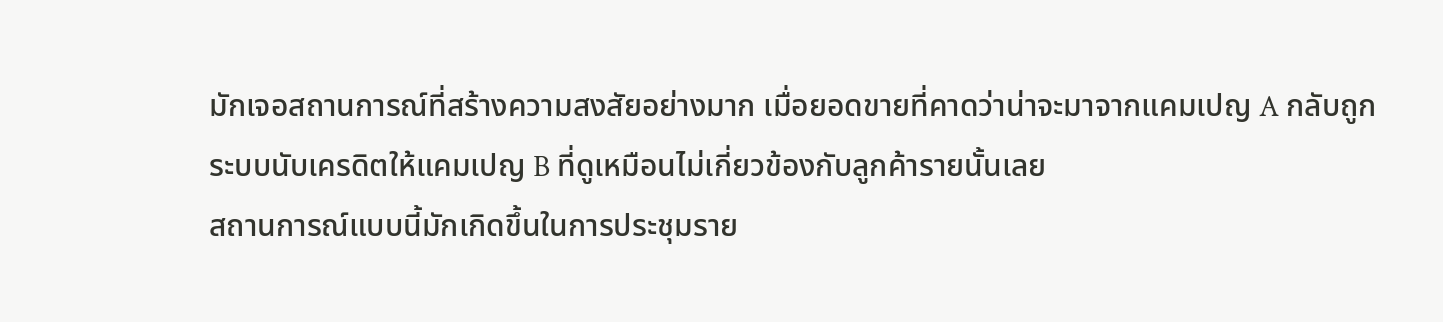มักเจอสถานการณ์ที่สร้างความสงสัยอย่างมาก เมื่อยอดขายที่คาดว่าน่าจะมาจากแคมเปญ A กลับถูกระบบนับเครดิตให้แคมเปญ B ที่ดูเหมือนไม่เกี่ยวข้องกับลูกค้ารายนั้นเลย
สถานการณ์แบบนี้มักเกิดขึ้นในการประชุมราย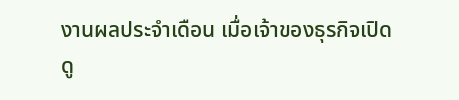งานผลประจำเดือน เมื่อเจ้าของธุรกิจเปิดดู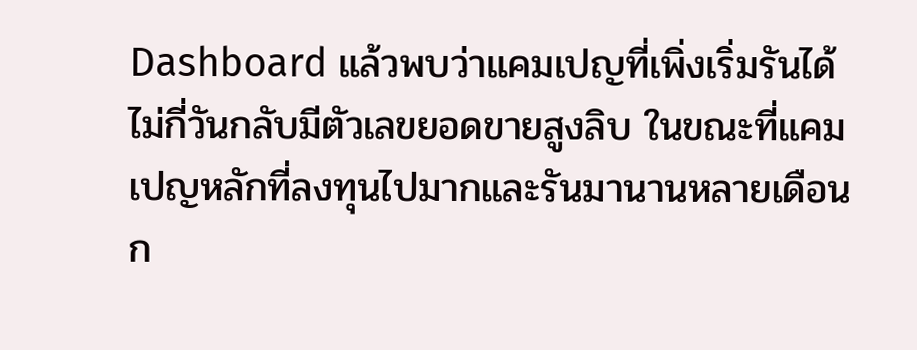Dashboard แล้วพบว่าแคมเปญที่เพิ่งเริ่มรันได้ไม่กี่วันกลับมีตัวเลขยอดขายสูงลิบ ในขณะที่แคมเปญหลักที่ลงทุนไปมากและรันมานานหลายเดือนก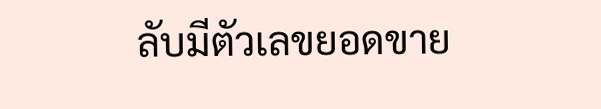ลับมีตัวเลขยอดขาย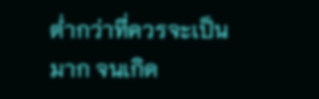ต่ำกว่าที่ควรจะเป็นมาก จนเกิด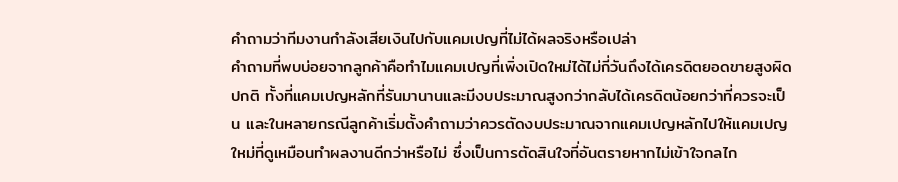คำถามว่าทีมงานกำลังเสียเงินไปกับแคมเปญที่ไม่ได้ผลจริงหรือเปล่า
คำถามที่พบบ่อยจากลูกค้าคือทำไมแคมเปญที่เพิ่งเปิดใหม่ได้ไม่กี่วันถึงได้เครดิตยอดขายสูงผิดปกติ ทั้งที่แคมเปญหลักที่รันมานานและมีงบประมาณสูงกว่ากลับได้เครดิตน้อยกว่าที่ควรจะเป็น และในหลายกรณีลูกค้าเริ่มตั้งคำถามว่าควรตัดงบประมาณจากแคมเปญหลักไปให้แคมเปญใหม่ที่ดูเหมือนทำผลงานดีกว่าหรือไม่ ซึ่งเป็นการตัดสินใจที่อันตรายหากไม่เข้าใจกลไก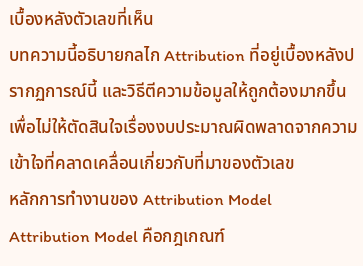เบื้องหลังตัวเลขที่เห็น
บทความนี้อธิบายกลไก Attribution ที่อยู่เบื้องหลังปรากฏการณ์นี้ และวิธีตีความข้อมูลให้ถูกต้องมากขึ้น เพื่อไม่ให้ตัดสินใจเรื่องงบประมาณผิดพลาดจากความเข้าใจที่คลาดเคลื่อนเกี่ยวกับที่มาของตัวเลข
หลักการทำงานของ Attribution Model
Attribution Model คือกฎเกณฑ์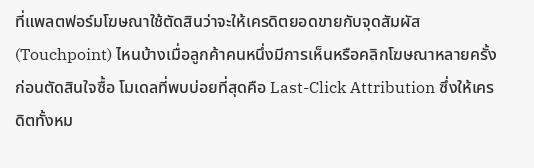ที่แพลตฟอร์มโฆษณาใช้ตัดสินว่าจะให้เครดิตยอดขายกับจุดสัมผัส (Touchpoint) ไหนบ้างเมื่อลูกค้าคนหนึ่งมีการเห็นหรือคลิกโฆษณาหลายครั้งก่อนตัดสินใจซื้อ โมเดลที่พบบ่อยที่สุดคือ Last-Click Attribution ซึ่งให้เครดิตทั้งหม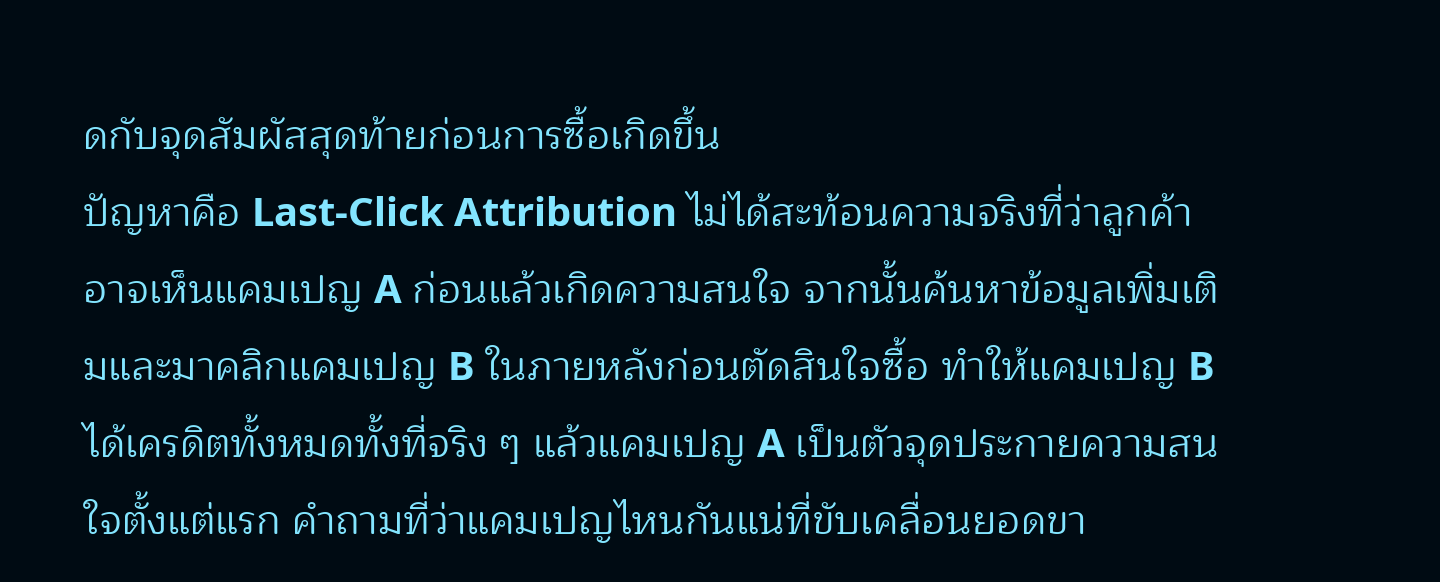ดกับจุดสัมผัสสุดท้ายก่อนการซื้อเกิดขึ้น
ปัญหาคือ Last-Click Attribution ไม่ได้สะท้อนความจริงที่ว่าลูกค้าอาจเห็นแคมเปญ A ก่อนแล้วเกิดความสนใจ จากนั้นค้นหาข้อมูลเพิ่มเติมและมาคลิกแคมเปญ B ในภายหลังก่อนตัดสินใจซื้อ ทำให้แคมเปญ B ได้เครดิตทั้งหมดทั้งที่จริง ๆ แล้วแคมเปญ A เป็นตัวจุดประกายความสนใจตั้งแต่แรก คำถามที่ว่าแคมเปญไหนกันแน่ที่ขับเคลื่อนยอดขา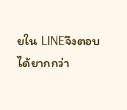ยใน LINEจึงตอบได้ยากกว่า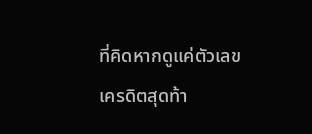ที่คิดหากดูแค่ตัวเลขเครดิตสุดท้า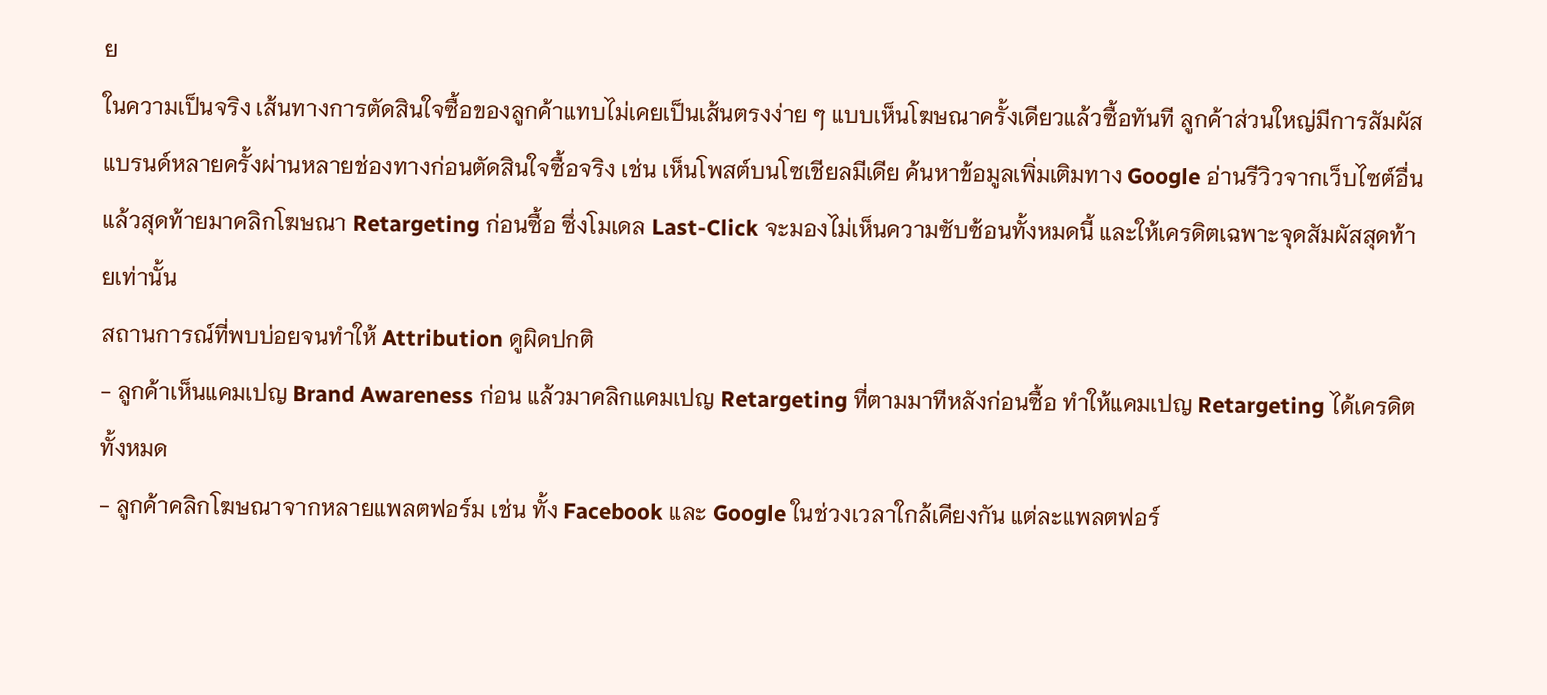ย
ในความเป็นจริง เส้นทางการตัดสินใจซื้อของลูกค้าแทบไม่เคยเป็นเส้นตรงง่าย ๆ แบบเห็นโฆษณาครั้งเดียวแล้วซื้อทันที ลูกค้าส่วนใหญ่มีการสัมผัสแบรนด์หลายครั้งผ่านหลายช่องทางก่อนตัดสินใจซื้อจริง เช่น เห็นโพสต์บนโซเชียลมีเดีย ค้นหาข้อมูลเพิ่มเติมทาง Google อ่านรีวิวจากเว็บไซต์อื่น แล้วสุดท้ายมาคลิกโฆษณา Retargeting ก่อนซื้อ ซึ่งโมเดล Last-Click จะมองไม่เห็นความซับซ้อนทั้งหมดนี้ และให้เครดิตเฉพาะจุดสัมผัสสุดท้ายเท่านั้น
สถานการณ์ที่พบบ่อยจนทำให้ Attribution ดูผิดปกติ
- ลูกค้าเห็นแคมเปญ Brand Awareness ก่อน แล้วมาคลิกแคมเปญ Retargeting ที่ตามมาทีหลังก่อนซื้อ ทำให้แคมเปญ Retargeting ได้เครดิตทั้งหมด
- ลูกค้าคลิกโฆษณาจากหลายแพลตฟอร์ม เช่น ทั้ง Facebook และ Google ในช่วงเวลาใกล้เคียงกัน แต่ละแพลตฟอร์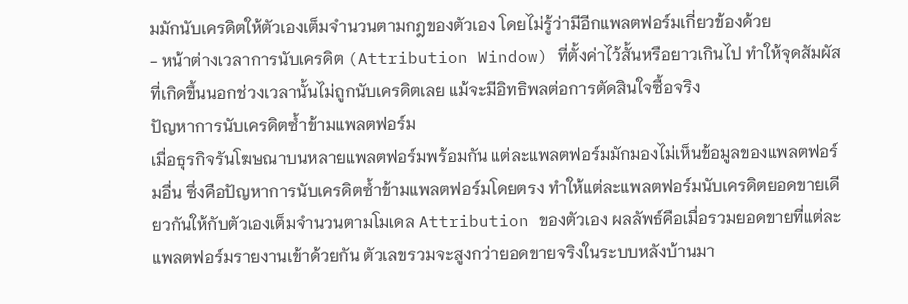มมักนับเครดิตให้ตัวเองเต็มจำนวนตามกฎของตัวเอง โดยไม่รู้ว่ามีอีกแพลตฟอร์มเกี่ยวข้องด้วย
- หน้าต่างเวลาการนับเครดิต (Attribution Window) ที่ตั้งค่าไว้สั้นหรือยาวเกินไป ทำให้จุดสัมผัสที่เกิดขึ้นนอกช่วงเวลานั้นไม่ถูกนับเครดิตเลย แม้จะมีอิทธิพลต่อการตัดสินใจซื้อจริง
ปัญหาการนับเครดิตซ้ำข้ามแพลตฟอร์ม
เมื่อธุรกิจรันโฆษณาบนหลายแพลตฟอร์มพร้อมกัน แต่ละแพลตฟอร์มมักมองไม่เห็นข้อมูลของแพลตฟอร์มอื่น ซึ่งคือปัญหาการนับเครดิตซ้ำข้ามแพลตฟอร์มโดยตรง ทำให้แต่ละแพลตฟอร์มนับเครดิตยอดขายเดียวกันให้กับตัวเองเต็มจำนวนตามโมเดล Attribution ของตัวเอง ผลลัพธ์คือเมื่อรวมยอดขายที่แต่ละแพลตฟอร์มรายงานเข้าด้วยกัน ตัวเลขรวมจะสูงกว่ายอดขายจริงในระบบหลังบ้านมา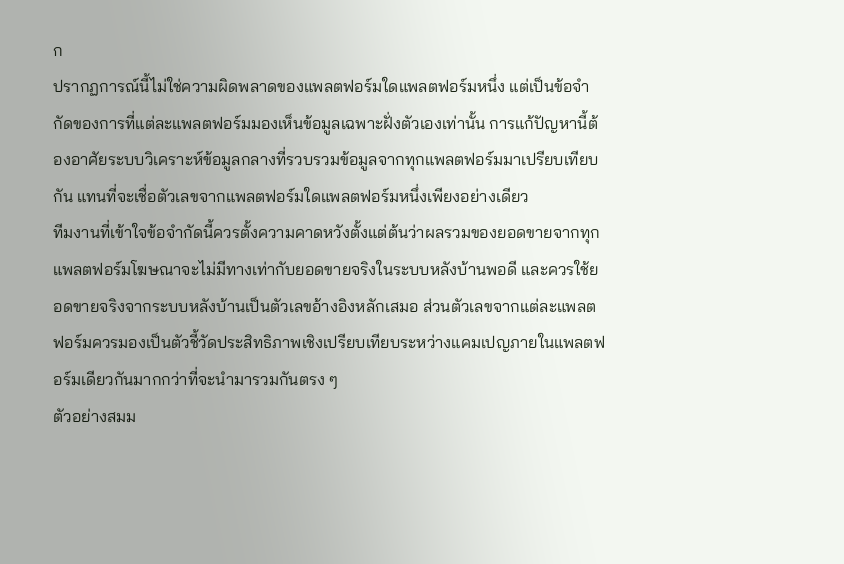ก
ปรากฏการณ์นี้ไม่ใช่ความผิดพลาดของแพลตฟอร์มใดแพลตฟอร์มหนึ่ง แต่เป็นข้อจำกัดของการที่แต่ละแพลตฟอร์มมองเห็นข้อมูลเฉพาะฝั่งตัวเองเท่านั้น การแก้ปัญหานี้ต้องอาศัยระบบวิเคราะห์ข้อมูลกลางที่รวบรวมข้อมูลจากทุกแพลตฟอร์มมาเปรียบเทียบกัน แทนที่จะเชื่อตัวเลขจากแพลตฟอร์มใดแพลตฟอร์มหนึ่งเพียงอย่างเดียว
ทีมงานที่เข้าใจข้อจำกัดนี้ควรตั้งความคาดหวังตั้งแต่ต้นว่าผลรวมของยอดขายจากทุกแพลตฟอร์มโฆษณาจะไม่มีทางเท่ากับยอดขายจริงในระบบหลังบ้านพอดี และควรใช้ยอดขายจริงจากระบบหลังบ้านเป็นตัวเลขอ้างอิงหลักเสมอ ส่วนตัวเลขจากแต่ละแพลตฟอร์มควรมองเป็นตัวชี้วัดประสิทธิภาพเชิงเปรียบเทียบระหว่างแคมเปญภายในแพลตฟอร์มเดียวกันมากกว่าที่จะนำมารวมกันตรง ๆ
ตัวอย่างสมม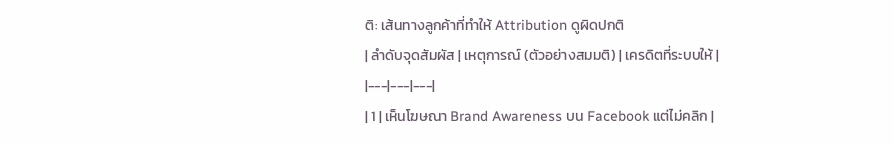ติ: เส้นทางลูกค้าที่ทำให้ Attribution ดูผิดปกติ
| ลำดับจุดสัมผัส | เหตุการณ์ (ตัวอย่างสมมติ) | เครดิตที่ระบบให้ |
|---|---|---|
| 1 | เห็นโฆษณา Brand Awareness บน Facebook แต่ไม่คลิก |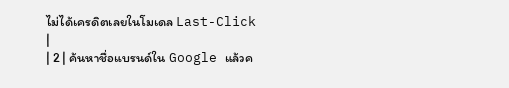ไม่ได้เครดิตเลยในโมเดล Last-Click |
| 2 | ค้นหาชื่อแบรนด์ใน Google แล้วค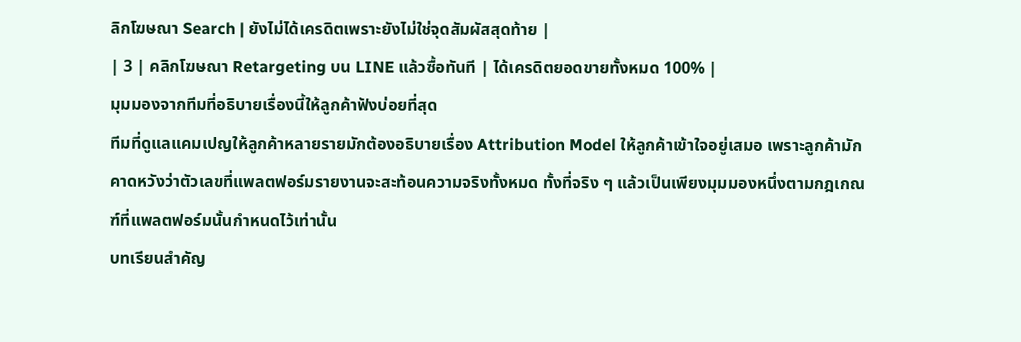ลิกโฆษณา Search | ยังไม่ได้เครดิตเพราะยังไม่ใช่จุดสัมผัสสุดท้าย |
| 3 | คลิกโฆษณา Retargeting บน LINE แล้วซื้อทันที | ได้เครดิตยอดขายทั้งหมด 100% |
มุมมองจากทีมที่อธิบายเรื่องนี้ให้ลูกค้าฟังบ่อยที่สุด
ทีมที่ดูแลแคมเปญให้ลูกค้าหลายรายมักต้องอธิบายเรื่อง Attribution Model ให้ลูกค้าเข้าใจอยู่เสมอ เพราะลูกค้ามักคาดหวังว่าตัวเลขที่แพลตฟอร์มรายงานจะสะท้อนความจริงทั้งหมด ทั้งที่จริง ๆ แล้วเป็นเพียงมุมมองหนึ่งตามกฎเกณฑ์ที่แพลตฟอร์มนั้นกำหนดไว้เท่านั้น
บทเรียนสำคัญ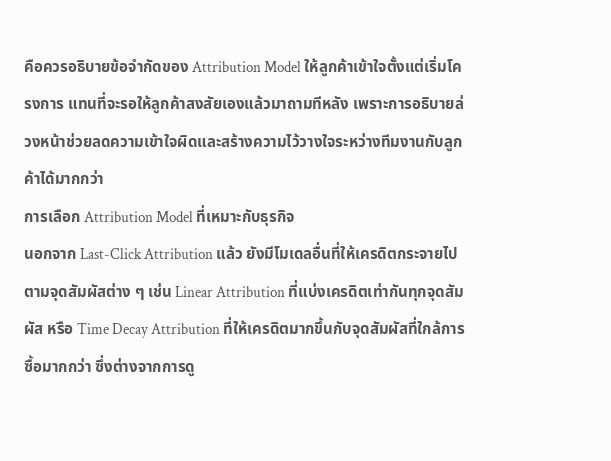คือควรอธิบายข้อจำกัดของ Attribution Model ให้ลูกค้าเข้าใจตั้งแต่เริ่มโครงการ แทนที่จะรอให้ลูกค้าสงสัยเองแล้วมาถามทีหลัง เพราะการอธิบายล่วงหน้าช่วยลดความเข้าใจผิดและสร้างความไว้วางใจระหว่างทีมงานกับลูกค้าได้มากกว่า
การเลือก Attribution Model ที่เหมาะกับธุรกิจ
นอกจาก Last-Click Attribution แล้ว ยังมีโมเดลอื่นที่ให้เครดิตกระจายไปตามจุดสัมผัสต่าง ๆ เช่น Linear Attribution ที่แบ่งเครดิตเท่ากันทุกจุดสัมผัส หรือ Time Decay Attribution ที่ให้เครดิตมากขึ้นกับจุดสัมผัสที่ใกล้การซื้อมากกว่า ซึ่งต่างจากการดู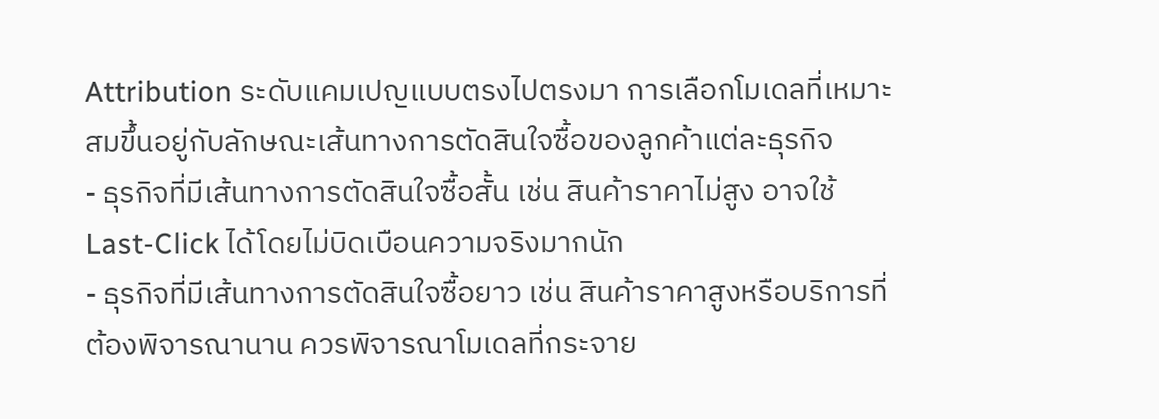Attribution ระดับแคมเปญแบบตรงไปตรงมา การเลือกโมเดลที่เหมาะสมขึ้นอยู่กับลักษณะเส้นทางการตัดสินใจซื้อของลูกค้าแต่ละธุรกิจ
- ธุรกิจที่มีเส้นทางการตัดสินใจซื้อสั้น เช่น สินค้าราคาไม่สูง อาจใช้ Last-Click ได้โดยไม่บิดเบือนความจริงมากนัก
- ธุรกิจที่มีเส้นทางการตัดสินใจซื้อยาว เช่น สินค้าราคาสูงหรือบริการที่ต้องพิจารณานาน ควรพิจารณาโมเดลที่กระจาย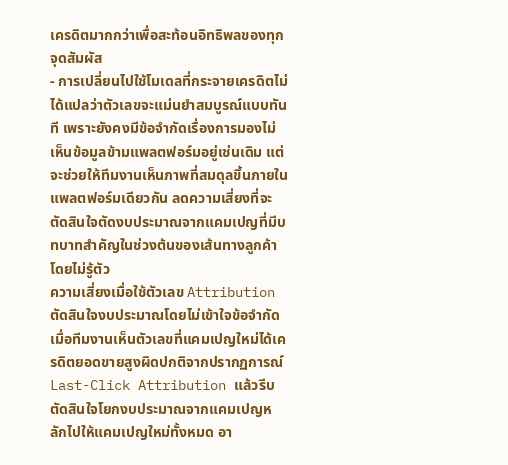เครดิตมากกว่าเพื่อสะท้อนอิทธิพลของทุกจุดสัมผัส
- การเปลี่ยนไปใช้โมเดลที่กระจายเครดิตไม่ได้แปลว่าตัวเลขจะแม่นยำสมบูรณ์แบบทันที เพราะยังคงมีข้อจำกัดเรื่องการมองไม่เห็นข้อมูลข้ามแพลตฟอร์มอยู่เช่นเดิม แต่จะช่วยให้ทีมงานเห็นภาพที่สมดุลขึ้นภายในแพลตฟอร์มเดียวกัน ลดความเสี่ยงที่จะตัดสินใจตัดงบประมาณจากแคมเปญที่มีบทบาทสำคัญในช่วงต้นของเส้นทางลูกค้าโดยไม่รู้ตัว
ความเสี่ยงเมื่อใช้ตัวเลข Attribution ตัดสินใจงบประมาณโดยไม่เข้าใจข้อจำกัด
เมื่อทีมงานเห็นตัวเลขที่แคมเปญใหม่ได้เครดิตยอดขายสูงผิดปกติจากปรากฏการณ์ Last-Click Attribution แล้วรีบตัดสินใจโยกงบประมาณจากแคมเปญหลักไปให้แคมเปญใหม่ทั้งหมด อา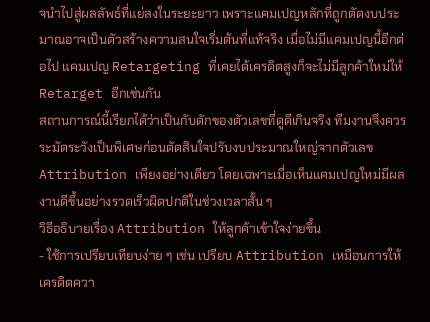จนำไปสู่ผลลัพธ์ที่แย่ลงในระยะยาว เพราะแคมเปญหลักที่ถูกตัดงบประมาณอาจเป็นตัวสร้างความสนใจเริ่มต้นที่แท้จริง เมื่อไม่มีแคมเปญนี้อีกต่อไป แคมเปญ Retargeting ที่เคยได้เครดิตสูงก็จะไม่มีลูกค้าใหม่ให้ Retarget อีกเช่นกัน
สถานการณ์นี้เรียกได้ว่าเป็นกับดักของตัวเลขที่ดูดีเกินจริง ทีมงานจึงควรระมัดระวังเป็นพิเศษก่อนตัดสินใจปรับงบประมาณใหญ่จากตัวเลข Attribution เพียงอย่างเดียว โดยเฉพาะเมื่อเห็นแคมเปญใหม่มีผลงานดีขึ้นอย่างรวดเร็วผิดปกติในช่วงเวลาสั้น ๆ
วิธีอธิบายเรื่อง Attribution ให้ลูกค้าเข้าใจง่ายขึ้น
- ใช้การเปรียบเทียบง่าย ๆ เช่น เปรียบ Attribution เหมือนการให้เครดิตควา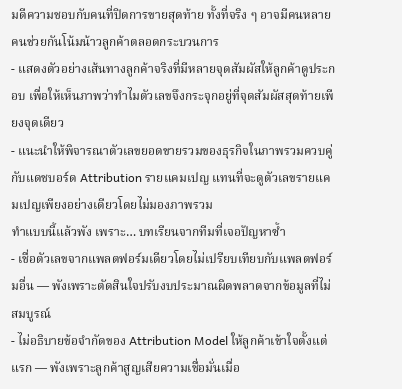มดีความชอบกับคนที่ปิดการขายสุดท้าย ทั้งที่จริง ๆ อาจมีคนหลายคนช่วยกันโน้มน้าวลูกค้าตลอดกระบวนการ
- แสดงตัวอย่างเส้นทางลูกค้าจริงที่มีหลายจุดสัมผัสให้ลูกค้าดูประกอบ เพื่อให้เห็นภาพว่าทำไมตัวเลขจึงกระจุกอยู่ที่จุดสัมผัสสุดท้ายเพียงจุดเดียว
- แนะนำให้พิจารณาตัวเลขยอดขายรวมของธุรกิจในภาพรวมควบคู่กับแดชบอร์ด Attribution รายแคมเปญ แทนที่จะดูตัวเลขรายแคมเปญเพียงอย่างเดียวโดยไม่มองภาพรวม
ทำแบบนี้แล้วพัง เพราะ… บทเรียนจากทีมที่เจอปัญหาซ้ำ
- เชื่อตัวเลขจากแพลตฟอร์มเดียวโดยไม่เปรียบเทียบกับแพลตฟอร์มอื่น — พังเพราะตัดสินใจปรับงบประมาณผิดพลาดจากข้อมูลที่ไม่สมบูรณ์
- ไม่อธิบายข้อจำกัดของ Attribution Model ให้ลูกค้าเข้าใจตั้งแต่แรก — พังเพราะลูกค้าสูญเสียความเชื่อมั่นเมื่อ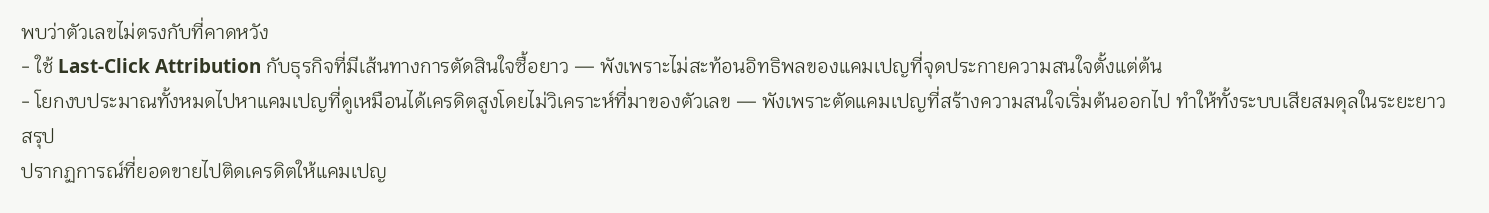พบว่าตัวเลขไม่ตรงกับที่คาดหวัง
- ใช้ Last-Click Attribution กับธุรกิจที่มีเส้นทางการตัดสินใจซื้อยาว — พังเพราะไม่สะท้อนอิทธิพลของแคมเปญที่จุดประกายความสนใจตั้งแต่ต้น
- โยกงบประมาณทั้งหมดไปหาแคมเปญที่ดูเหมือนได้เครดิตสูงโดยไม่วิเคราะห์ที่มาของตัวเลข — พังเพราะตัดแคมเปญที่สร้างความสนใจเริ่มต้นออกไป ทำให้ทั้งระบบเสียสมดุลในระยะยาว
สรุป
ปรากฏการณ์ที่ยอดขายไปติดเครดิตให้แคมเปญ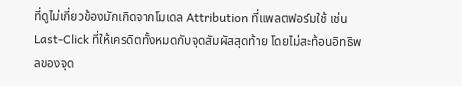ที่ดูไม่เกี่ยวข้องมักเกิดจากโมเดล Attribution ที่แพลตฟอร์มใช้ เช่น Last-Click ที่ให้เครดิตทั้งหมดกับจุดสัมผัสสุดท้าย โดยไม่สะท้อนอิทธิพลของจุด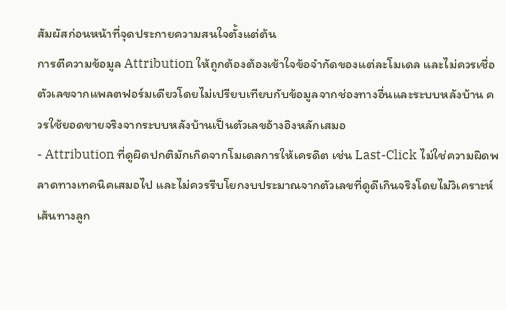สัมผัสก่อนหน้าที่จุดประกายความสนใจตั้งแต่ต้น
การตีความข้อมูล Attribution ให้ถูกต้องต้องเข้าใจข้อจำกัดของแต่ละโมเดล และไม่ควรเชื่อตัวเลขจากแพลตฟอร์มเดียวโดยไม่เปรียบเทียบกับข้อมูลจากช่องทางอื่นและระบบหลังบ้าน ควรใช้ยอดขายจริงจากระบบหลังบ้านเป็นตัวเลขอ้างอิงหลักเสมอ
- Attribution ที่ดูผิดปกติมักเกิดจากโมเดลการให้เครดิต เช่น Last-Click ไม่ใช่ความผิดพลาดทางเทคนิคเสมอไป และไม่ควรรีบโยกงบประมาณจากตัวเลขที่ดูดีเกินจริงโดยไม่วิเคราะห์เส้นทางลูก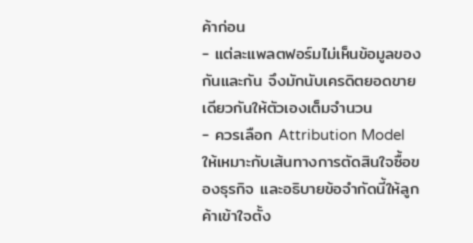ค้าก่อน
- แต่ละแพลตฟอร์มไม่เห็นข้อมูลของกันและกัน จึงมักนับเครดิตยอดขายเดียวกันให้ตัวเองเต็มจำนวน
- ควรเลือก Attribution Model ให้เหมาะกับเส้นทางการตัดสินใจซื้อของธุรกิจ และอธิบายข้อจำกัดนี้ให้ลูกค้าเข้าใจตั้ง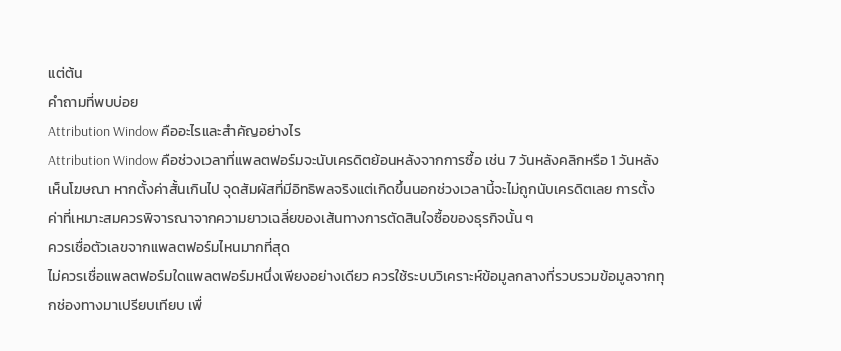แต่ต้น
คำถามที่พบบ่อย
Attribution Window คืออะไรและสำคัญอย่างไร
Attribution Window คือช่วงเวลาที่แพลตฟอร์มจะนับเครดิตย้อนหลังจากการซื้อ เช่น 7 วันหลังคลิกหรือ 1 วันหลังเห็นโฆษณา หากตั้งค่าสั้นเกินไป จุดสัมผัสที่มีอิทธิพลจริงแต่เกิดขึ้นนอกช่วงเวลานี้จะไม่ถูกนับเครดิตเลย การตั้งค่าที่เหมาะสมควรพิจารณาจากความยาวเฉลี่ยของเส้นทางการตัดสินใจซื้อของธุรกิจนั้น ๆ
ควรเชื่อตัวเลขจากแพลตฟอร์มไหนมากที่สุด
ไม่ควรเชื่อแพลตฟอร์มใดแพลตฟอร์มหนึ่งเพียงอย่างเดียว ควรใช้ระบบวิเคราะห์ข้อมูลกลางที่รวบรวมข้อมูลจากทุกช่องทางมาเปรียบเทียบ เพื่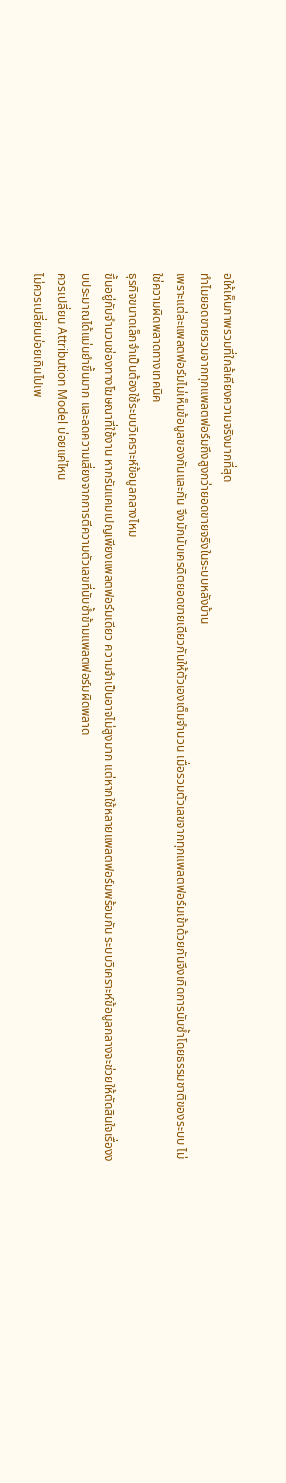อให้เห็นภาพรวมที่ใกล้เคียงความจริงมากที่สุด
ทำไมยอดขายรวมจากทุกแพลตฟอร์มถึงสูงกว่ายอดขายจริงในระบบหลังบ้าน
เพราะแต่ละแพลตฟอร์มไม่เห็นข้อมูลของกันและกัน จึงมักนับเครดิตยอดขายเดียวกันให้ตัวเองเต็มจำนวน เมื่อรวมตัวเลขจากทุกแพลตฟอร์มเข้าด้วยกันจึงเกิดการนับซ้ำโดยธรรมชาติของระบบ ไม่ใช่ความผิดพลาดทางเทคนิค
ธุรกิจขนาดเล็กจำเป็นต้องใช้ระบบวิเคราะห์ข้อมูลกลางไหม
ขึ้นอยู่กับจำนวนช่องทางโฆษณาที่ใช้งาน หากรันแคมเปญเพียงแพลตฟอร์มเดียว ความจำเป็นอาจไม่สูงมาก แต่หากใช้หลายแพลตฟอร์มพร้อมกัน ระบบวิเคราะห์ข้อมูลกลางจะช่วยให้ตัดสินใจเรื่องงบประมาณได้แม่นยำขึ้นมาก และลดความเสี่ยงจากการตีความตัวเลขที่นับซ้ำข้ามแพลตฟอร์มผิดพลาด
ควรเปลี่ยน Attribution Model บ่อยแค่ไหน
ไม่ควรเปลี่ยนบ่อยเกินไปเพ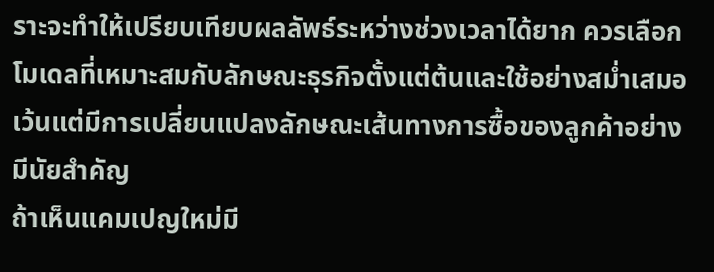ราะจะทำให้เปรียบเทียบผลลัพธ์ระหว่างช่วงเวลาได้ยาก ควรเลือกโมเดลที่เหมาะสมกับลักษณะธุรกิจตั้งแต่ต้นและใช้อย่างสม่ำเสมอ เว้นแต่มีการเปลี่ยนแปลงลักษณะเส้นทางการซื้อของลูกค้าอย่างมีนัยสำคัญ
ถ้าเห็นแคมเปญใหม่มี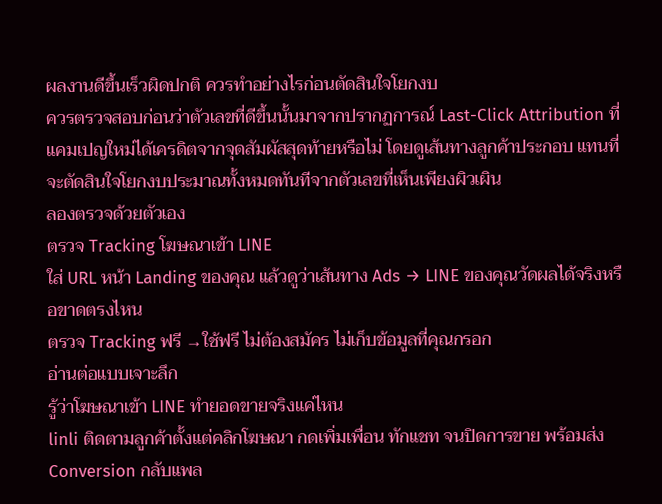ผลงานดีขึ้นเร็วผิดปกติ ควรทำอย่างไรก่อนตัดสินใจโยกงบ
ควรตรวจสอบก่อนว่าตัวเลขที่ดีขึ้นนั้นมาจากปรากฏการณ์ Last-Click Attribution ที่แคมเปญใหม่ได้เครดิตจากจุดสัมผัสสุดท้ายหรือไม่ โดยดูเส้นทางลูกค้าประกอบ แทนที่จะตัดสินใจโยกงบประมาณทั้งหมดทันทีจากตัวเลขที่เห็นเพียงผิวเผิน
ลองตรวจด้วยตัวเอง
ตรวจ Tracking โฆษณาเข้า LINE
ใส่ URL หน้า Landing ของคุณ แล้วดูว่าเส้นทาง Ads → LINE ของคุณวัดผลได้จริงหรือขาดตรงไหน
ตรวจ Tracking ฟรี →ใช้ฟรี ไม่ต้องสมัคร ไม่เก็บข้อมูลที่คุณกรอก
อ่านต่อแบบเจาะลึก
รู้ว่าโฆษณาเข้า LINE ทำยอดขายจริงแค่ไหน
linli ติดตามลูกค้าตั้งแต่คลิกโฆษณา กดเพิ่มเพื่อน ทักแชท จนปิดการขาย พร้อมส่ง Conversion กลับแพล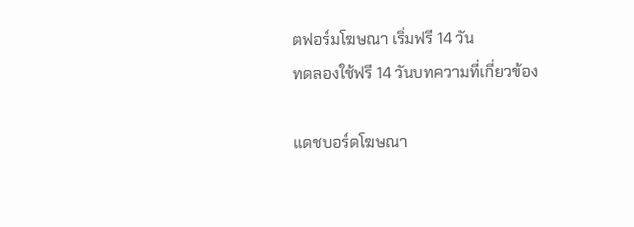ตฟอร์มโฆษณา เริ่มฟรี 14 วัน
ทดลองใช้ฟรี 14 วันบทความที่เกี่ยวข้อง

แดชบอร์ดโฆษณา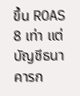ขึ้น ROAS 8 เท่า แต่บัญชีธนาคารก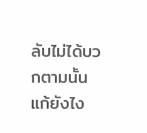ลับไม่ได้บวกตามนั้น แก้ยังไง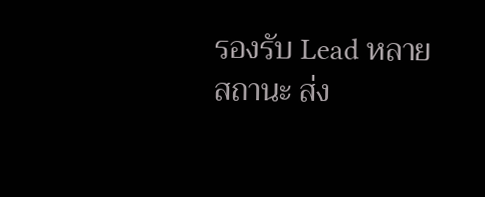รองรับ Lead หลายสถานะ ส่ง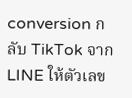conversion กลับ TikTok จาก LINE ให้ตัวเลข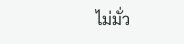ไม่มั่ว